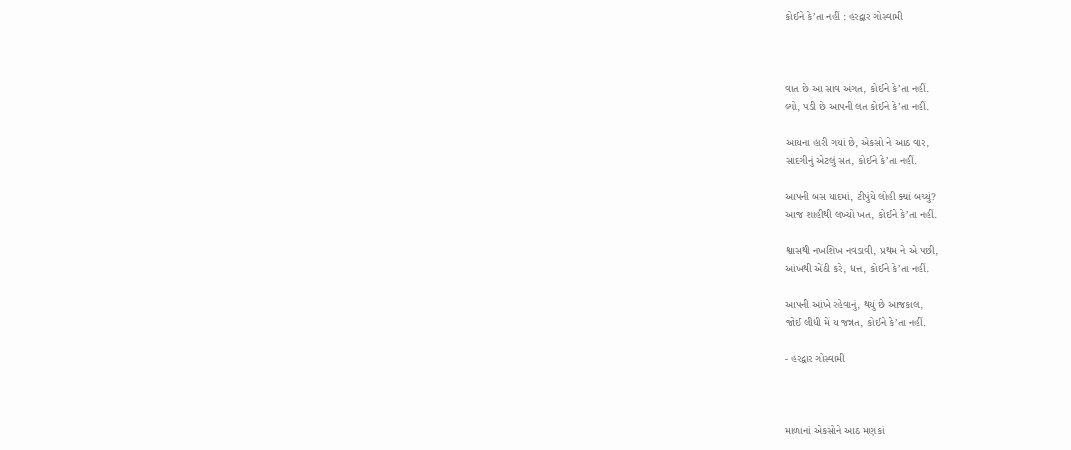કોઈને કે’તા નહીં : હરદ્વાર ગોસ્વામી



વાત છે આ સાવ અંગત, કોઈને કે’તા નહીં.
લ્યો, પડી છે આપની લત કોઈને કે’તા નહીં.

આયના હારી ગયાં છે, એકસો ને આઠ વાર,
સાદગીનું એટલું સત, કોઈને કે’તા નહીં.

આપની બસ યાદમાં, ટીપુંયે લોહી ક્યાં બચ્યું?
આજ શાહીથી લખ્યો ખત, કોઈને કે’તા નહીં.

શ્વાસથી નખશિખ નવડાવી, પ્રથમ ને એ પછી,
આંખથી એંઠી કરે, ધત્ત, કોઈને કે’તા નહીં.

આપની આંખે રહેવાનું, થયું છે આજકાલ,
જોઈ લીધી મેં ય જન્નત, કોઈને કે’તા નહીં.

- હરદ્વાર ગોસ્વામી



માળાનાં એકસોને આઠ મણકાં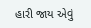હારી જાય એવું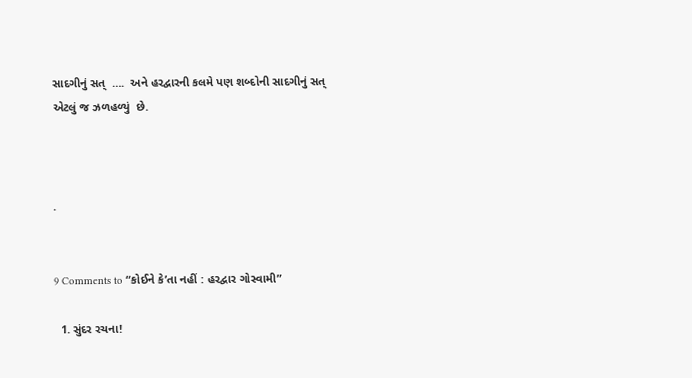સાદગીનું સત્  ….  અને હરદ્વારની કલમે પણ શબ્દોની સાદગીનું સત્ એટલું જ ઝળહળ્યું  છે.



.


9 Comments to “કોઈને કે’તા નહીં : હરદ્વાર ગોસ્વામી”

  1. સુંદર રચના!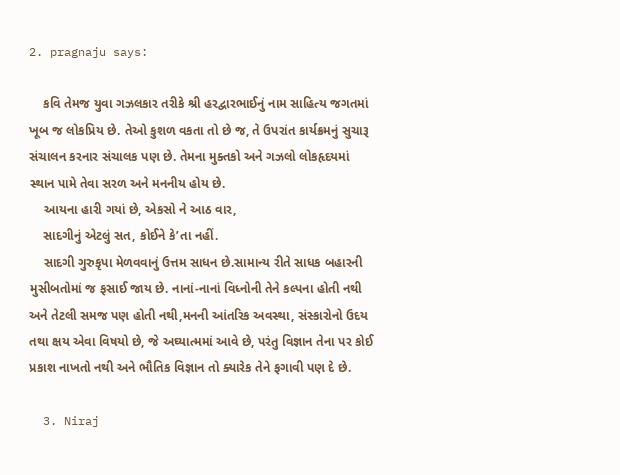2. pragnaju says:

    કવિ તેમજ યુવા ગઝલકાર તરીકે શ્રી હરદ્વારભાઈનું નામ સાહિત્ય જગતમાં ખૂબ જ લોકપ્રિય છે. તેઓ કુશળ વકતા તો છે જ, તે ઉપરાંત કાર્યક્રમનું સુચારૂ સંચાલન કરનાર સંચાલક પણ છે. તેમના મુક્તકો અને ગઝલો લોકહૃદયમાં સ્થાન પામે તેવા સરળ અને મનનીય હોય છે.
    આયના હારી ગયાં છે, એકસો ને આઠ વાર,
    સાદગીનું એટલું સત, કોઈને કે’તા નહીં.
    સાદગી ગુરુકૃપા મેળવવાનું ઉત્તમ સાધન છે.સામાન્ય રીતે સાધક બહારની મુસીબતોમાં જ ફસાઈ જાય છે. નાનાં-નાનાં વિધ્નોની તેને કલ્પના હોતી નથી અને તેટલી સમજ પણ હોતી નથી,મનની આંતરિક અવસ્થા, સંસ્કારોનો ઉદય તથા ક્ષય એવા વિષયો છે, જે અઘ્યાત્મમાં આવે છે, પરંતુ વિજ્ઞાન તેના પર કોઈ પ્રકાશ નાખતો નથી અને ભૌતિક વિજ્ઞાન તો ક્યારેક તેને ફગાવી પણ દે છે.

  3. Niraj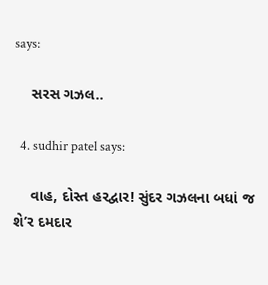says:

    સરસ ગઝલ..

  4. sudhir patel says:

    વાહ, દોસ્ત હરદ્વાર! સુંદર ગઝલના બધાં જ શે’ર દમદાર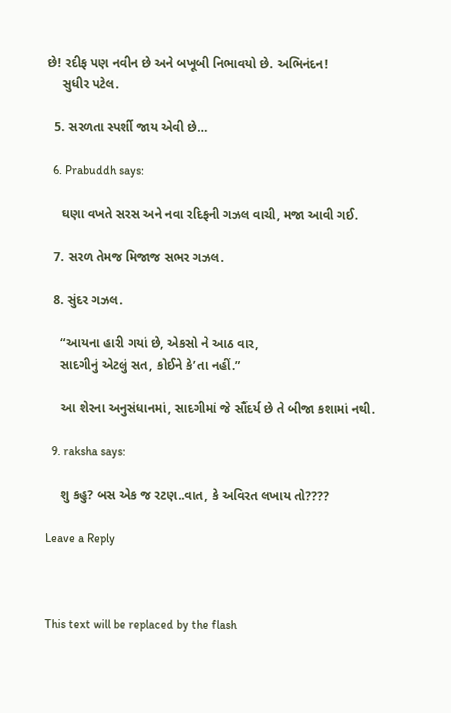છે! રદીફ પણ નવીન છે અને બખૂબી નિભાવયો છે. અભિનંદન!
    સુધીર પટેલ.

  5. સરળતા સ્પર્શી જાય એવી છે…

  6. Prabuddh says:

    ઘણા વખતે સરસ અને નવા રદિફની ગઝલ વાચી, મજા આવી ગઈ.

  7. સરળ તેમજ મિજાજ સભર ગઝલ.

  8. સુંદર ગઝલ.

    “આયના હારી ગયાં છે, એકસો ને આઠ વાર,
    સાદગીનું એટલું સત, કોઈને કે’તા નહીં.”

    આ શેરના અનુસંધાનમાં, સાદગીમાં જે સૌંદર્ય છે તે બીજા કશામાં નથી.

  9. raksha says:

    શુ કહુ? બસ એક જ રટણ..વાત, કે અવિરત લખાય તો????

Leave a Reply



This text will be replaced by the flash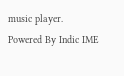music player.
Powered By Indic IME